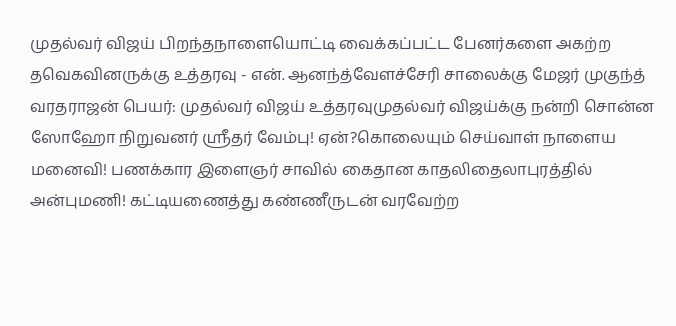முதல்வர் விஜய் பிறந்தநாளையொட்டி வைக்கப்பட்ட பேனர்களை அகற்ற தவெகவினருக்கு உத்தரவு - என். ஆனந்த்வேளச்சேரி சாலைக்கு மேஜர் முகுந்த் வரதராஜன் பெயர்: முதல்வர் விஜய் உத்தரவுமுதல்வர் விஜய்க்கு நன்றி சொன்ன ஸோஹோ நிறுவனர் ஸ்ரீதர் வேம்பு! ஏன்?கொலையும் செய்வாள் நாளைய மனைவி! பணக்கார இளைஞர் சாவில் கைதான காதலிதைலாபுரத்தில் அன்புமணி! கட்டியணைத்து கண்ணீருடன் வரவேற்ற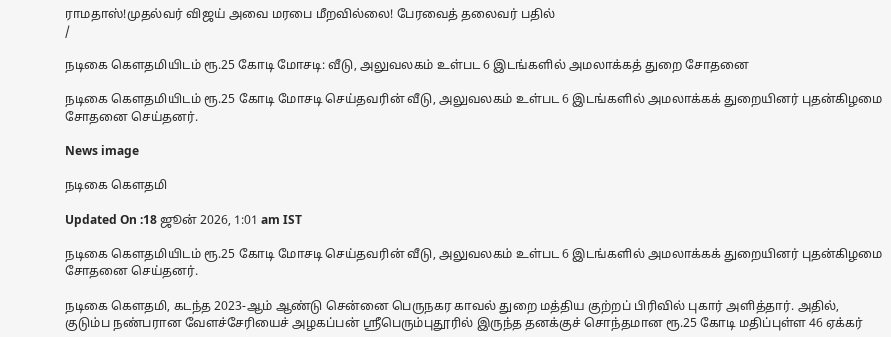ராமதாஸ்!முதல்வர் விஜய் அவை மரபை மீறவில்லை! பேரவைத் தலைவர் பதில்
/

நடிகை கெளதமியிடம் ரூ.25 கோடி மோசடி: வீடு, அலுவலகம் உள்பட 6 இடங்களில் அமலாக்கத் துறை சோதனை

நடிகை கெளதமியிடம் ரூ.25 கோடி மோசடி செய்தவரின் வீடு, அலுவலகம் உள்பட 6 இடங்களில் அமலாக்கக் துறையினர் புதன்கிழமை சோதனை செய்தனர்.

News image

நடிகை கெளதமி

Updated On :18 ஜூன் 2026, 1:01 am IST

நடிகை கெளதமியிடம் ரூ.25 கோடி மோசடி செய்தவரின் வீடு, அலுவலகம் உள்பட 6 இடங்களில் அமலாக்கக் துறையினர் புதன்கிழமை சோதனை செய்தனர்.

நடிகை கெளதமி, கடந்த 2023-ஆம் ஆண்டு சென்னை பெருநகர காவல் துறை மத்திய குற்றப் பிரிவில் புகார் அளித்தார். அதில், குடும்ப நண்பரான வேளச்சேரியைச் அழகப்பன் ஸ்ரீபெரும்புதூரில் இருந்த தனக்குச் சொந்தமான ரூ.25 கோடி மதிப்புள்ள 46 ஏக்கர்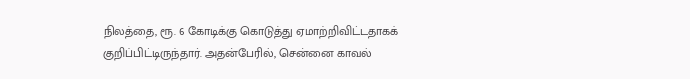நிலத்தை, ரூ. 6 கோடிக்கு கொடுத்து ஏமாற்றிவிட்டதாகக் குறிப்பிட்டிருந்தார். அதன்பேரில், சென்னை காவல்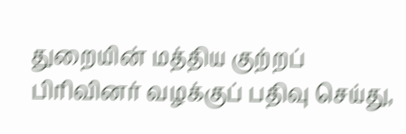துறையின் மத்திய குற்றப் பிரிவினர் வழக்குப் பதிவு செய்து,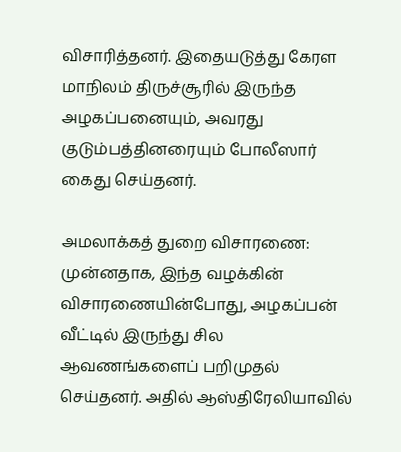விசாரித்தனர். இதையடுத்து கேரள மாநிலம் திருச்சூரில் இருந்த அழகப்பனையும், அவரது குடும்பத்தினரையும் போலீஸார் கைது செய்தனர்.

அமலாக்கத் துறை விசாரணை: முன்னதாக, இந்த வழக்கின் விசாரணையின்போது, அழகப்பன் வீட்டில் இருந்து சில ஆவணங்களைப் பறிமுதல் செய்தனர். அதில் ஆஸ்திரேலியாவில்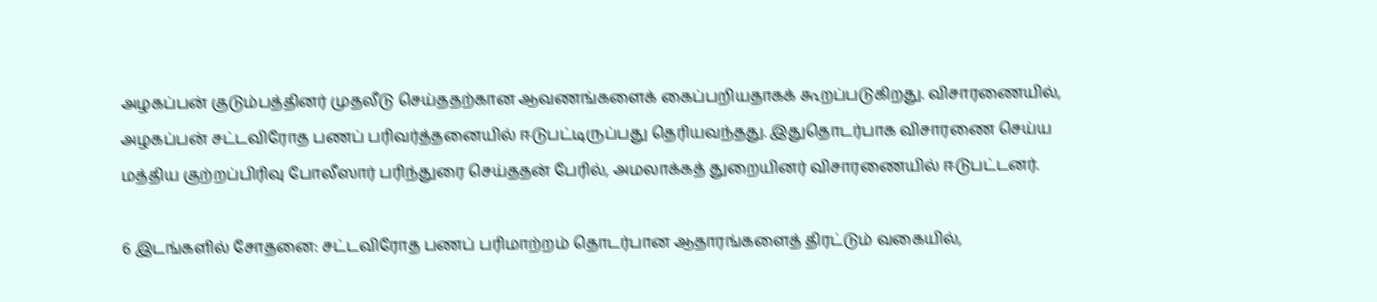அழகப்பன் குடும்பத்தினர் முதலீடு செய்ததற்கான ஆவணங்களைக் கைப்பறியதாகக் கூறப்படுகிறது. விசாரணையில், அழகப்பன் சட்டவிரோத பணப் பரிவர்த்தனையில் ஈடுபட்டிருப்பது தெரியவந்தது. இதுதொடர்பாக விசாரணை செய்ய மத்திய குற்றப்பிரிவு போலீஸார் பரிந்துரை செய்ததன் பேரில், அமலாக்கத் துறையினர் விசாரணையில் ஈடுபட்டனர்.

6 இடங்களில் சோதனை: சட்டவிரோத பணப் பரிமாற்றம் தொடர்பான ஆதாரங்களைத் திரட்டும் வகையில்,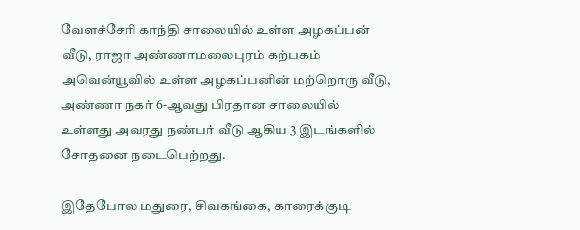வேளச்சேரி காந்தி சாலையில் உள்ள அழகப்பன் வீடு, ராஜா அண்ணாமலைபுரம் கற்பகம் அவென்யூவில் உள்ள அழகப்பனின் மற்றொரு வீடு, அண்ணா நகர் 6-ஆவது பிரதான சாலையில் உள்ளது அவரது நண்பர் வீடு ஆகிய 3 இடங்களில் சோதனை நடைபெற்றது.

இதேபோல மதுரை, சிவகங்கை, காரைக்குடி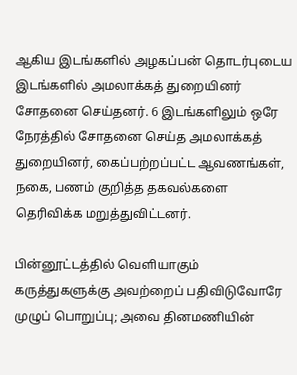ஆகிய இடங்களில் அழகப்பன் தொடர்புடைய இடங்களில் அமலாக்கத் துறையினர் சோதனை செய்தனர். 6 இடங்களிலும் ஒரே நேரத்தில் சோதனை செய்த அமலாக்கத் துறையினர், கைப்பற்றப்பட்ட ஆவணங்கள், நகை, பணம் குறித்த தகவல்களை தெரிவிக்க மறுத்துவிட்டனர்.

பின்னூட்டத்தில் வெளியாகும் கருத்துகளுக்கு அவற்றைப் பதிவிடுவோரே முழுப் பொறுப்பு; அவை தினமணியின்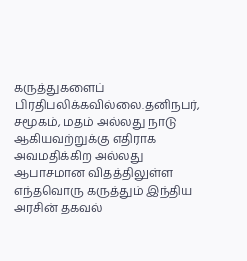கருத்துகளைப் பிரதிபலிக்கவில்லை.தனிநபர், சமூகம், மதம் அல்லது நாடு ஆகியவற்றுக்கு எதிராக அவமதிக்கிற அல்லது ஆபாசமான விதத்திலுள்ள எந்தவொரு கருத்தும் இந்திய அரசின் தகவல்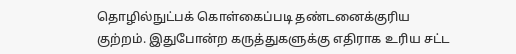தொழில்நுட்பக் கொள்கைப்படி தண்டனைக்குரிய குற்றம். இதுபோன்ற கருத்துகளுக்கு எதிராக உரிய சட்ட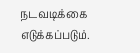நடவடிக்கை எடுக்கப்படும்.